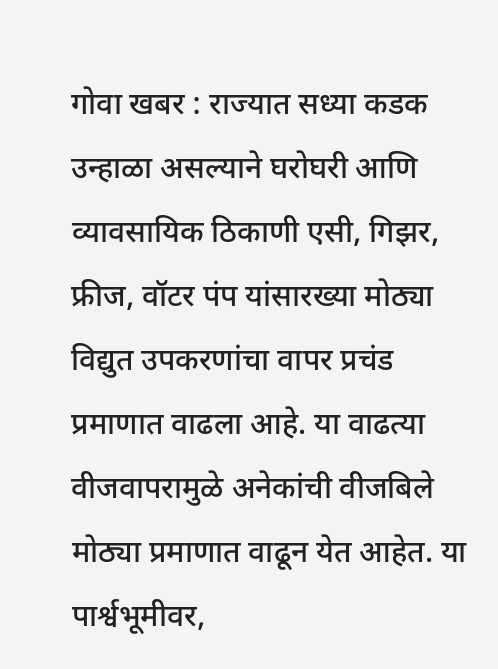गोवा खबर : राज्यात सध्या कडक उन्हाळा असल्याने घरोघरी आणि व्यावसायिक ठिकाणी एसी, गिझर, फ्रीज, वॉटर पंप यांसारख्या मोठ्या विद्युत उपकरणांचा वापर प्रचंड प्रमाणात वाढला आहे. या वाढत्या वीजवापरामुळे अनेकांची वीजबिले मोठ्या प्रमाणात वाढून येत आहेत. या पार्श्वभूमीवर,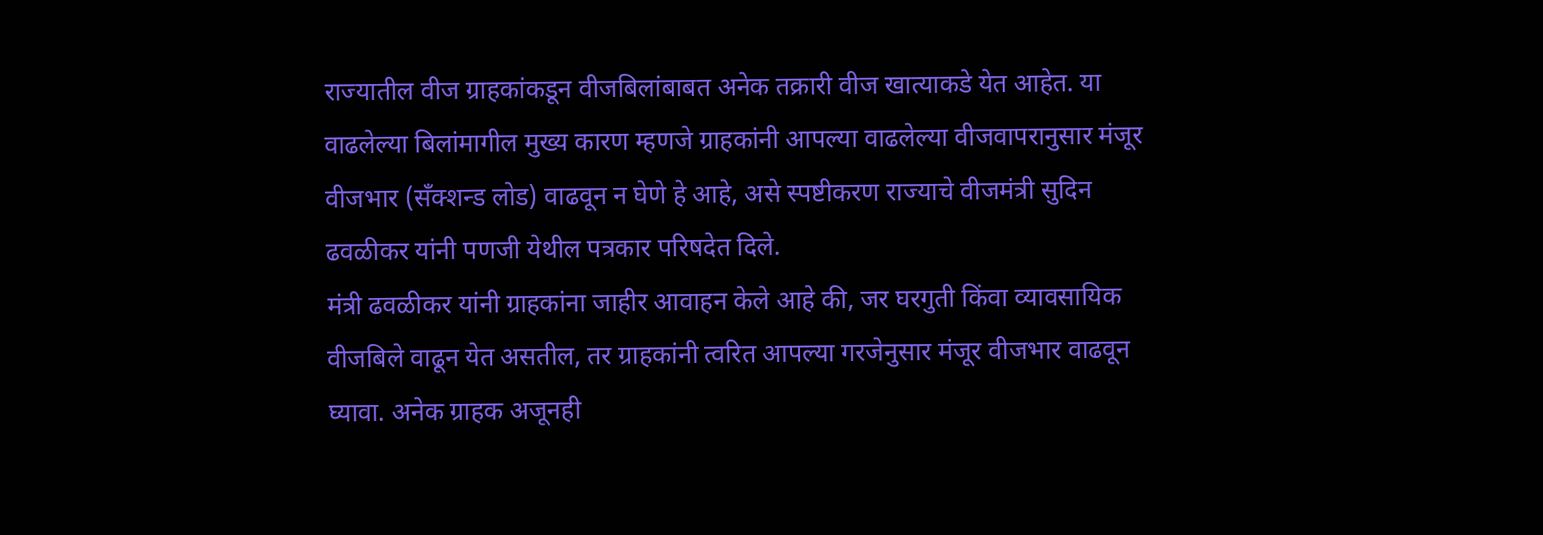राज्यातील वीज ग्राहकांकडून वीजबिलांबाबत अनेक तक्रारी वीज खात्याकडे येत आहेत. या वाढलेल्या बिलांमागील मुख्य कारण म्हणजे ग्राहकांनी आपल्या वाढलेल्या वीजवापरानुसार मंजूर वीजभार (सँक्शन्ड लोड) वाढवून न घेणे हे आहे, असे स्पष्टीकरण राज्याचे वीजमंत्री सुदिन ढवळीकर यांनी पणजी येथील पत्रकार परिषदेत दिले.
मंत्री ढवळीकर यांनी ग्राहकांना जाहीर आवाहन केले आहे की, जर घरगुती किंवा व्यावसायिक वीजबिले वाढून येत असतील, तर ग्राहकांनी त्वरित आपल्या गरजेनुसार मंजूर वीजभार वाढवून घ्यावा. अनेक ग्राहक अजूनही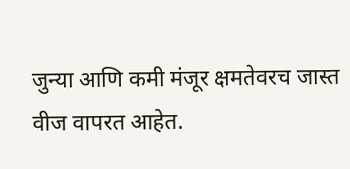जुन्या आणि कमी मंजूर क्षमतेवरच जास्त वीज वापरत आहेत.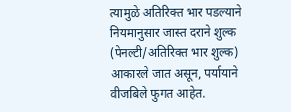त्यामुळे अतिरिक्त भार पडल्याने नियमानुसार जास्त दराने शुल्क (पेनल्टी/अतिरिक्त भार शुल्क) आकारले जात असून, पर्यायाने वीजबिले फुगत आहेत.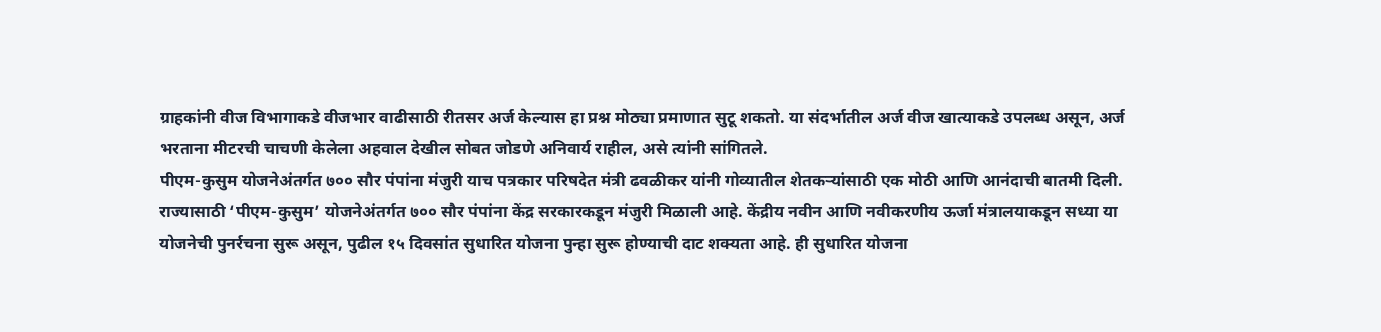ग्राहकांनी वीज विभागाकडे वीजभार वाढीसाठी रीतसर अर्ज केल्यास हा प्रश्न मोठ्या प्रमाणात सुटू शकतो. या संदर्भातील अर्ज वीज खात्याकडे उपलब्ध असून, अर्ज भरताना मीटरची चाचणी केलेला अहवाल देखील सोबत जोडणे अनिवार्य राहील, असे त्यांनी सांगितले.
पीएम-कुसुम योजनेअंतर्गत ७०० सौर पंपांना मंजुरी याच पत्रकार परिषदेत मंत्री ढवळीकर यांनी गोव्यातील शेतकऱ्यांसाठी एक मोठी आणि आनंदाची बातमी दिली. राज्यासाठी ‘पीएम-कुसुम’ योजनेअंतर्गत ७०० सौर पंपांना केंद्र सरकारकडून मंजुरी मिळाली आहे. केंद्रीय नवीन आणि नवीकरणीय ऊर्जा मंत्रालयाकडून सध्या या योजनेची पुनर्रचना सुरू असून, पुढील १५ दिवसांत सुधारित योजना पुन्हा सुरू होण्याची दाट शक्यता आहे. ही सुधारित योजना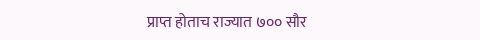प्राप्त होताच राज्यात ७०० सौर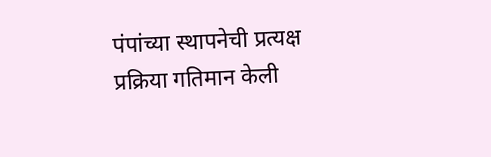पंपांच्या स्थापनेची प्रत्यक्ष प्रक्रिया गतिमान केली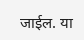जाईल. या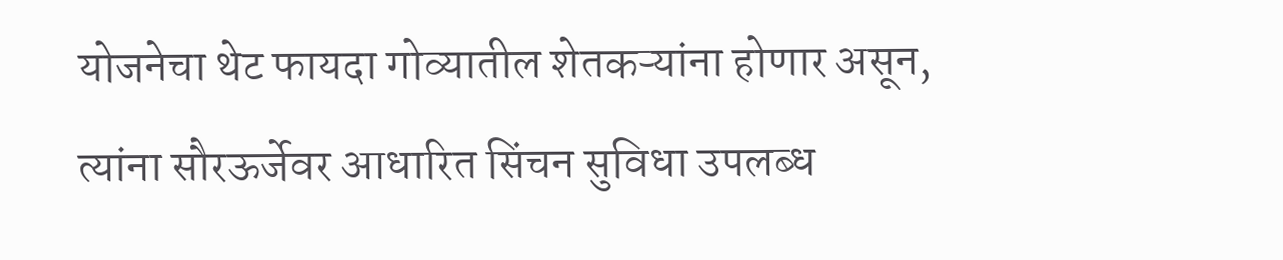योजनेचा थेट फायदा गोव्यातील शेतकऱ्यांना होणार असून, त्यांना सौरऊर्जेवर आधारित सिंचन सुविधा उपलब्ध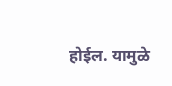होईल. यामुळे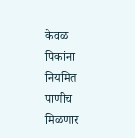केवळ पिकांना नियमित पाणीच मिळणार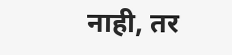नाही, तर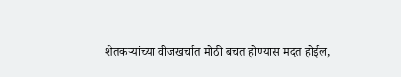शेतकऱ्यांच्या वीजखर्चात मोठी बचत होण्यास मदत होईल,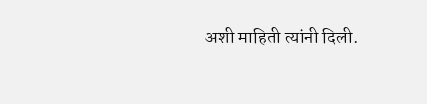अशी माहिती त्यांनी दिली.